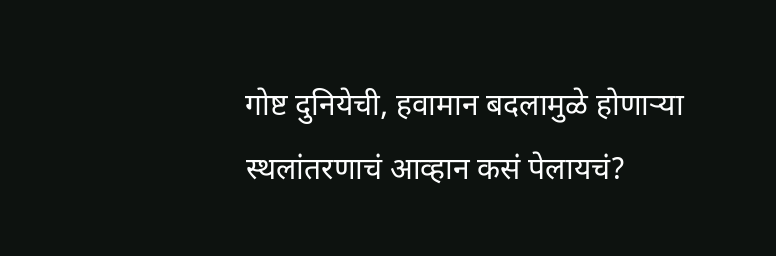गोष्ट दुनियेची, हवामान बदलामुळे होणाऱ्या स्थलांतरणाचं आव्हान कसं पेलायचं?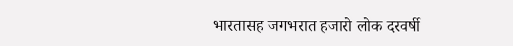भारतासह जगभरात हजारो लोक दरवर्षी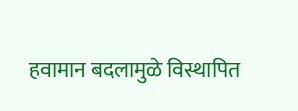हवामान बदलामुळे विस्थापित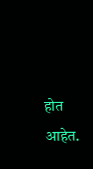होत आहेत.